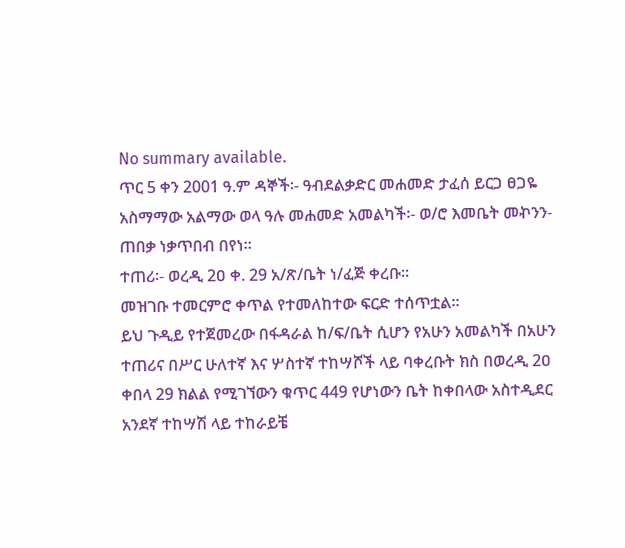No summary available.
ጥር 5 ቀን 2001 ዓ.ም ዳኞች፡- ዓብደልቃድር መሐመድ ታፈሰ ይርጋ ፀጋዬ አስማማው አልማው ወላ ዓሉ መሐመድ አመልካች፡- ወ/ሮ እመቤት መኯንን- ጠበቃ ነቃጥበብ በየነ።
ተጠሪ፡- ወረዲ 2ዐ ቀ. 29 አ/ጽ/ቤት ነ/ፈጅ ቀረቡ።
መዝገቡ ተመርምሮ ቀጥል የተመለከተው ፍርድ ተሰጥቷል።
ይህ ጉዲይ የተጀመረው በፋዳራል ከ/ፍ/ቤት ሲሆን የአሁን አመልካች በአሁን ተጠሪና በሥር ሁለተኛ እና ሦስተኛ ተከሣሾች ላይ ባቀረቡት ክስ በወረዲ 2ዐ ቀበላ 29 ክልል የሚገኘውን ቁጥር 449 የሆነውን ቤት ከቀበላው አስተዲደር አንደኛ ተከሣሽ ላይ ተከራይቼ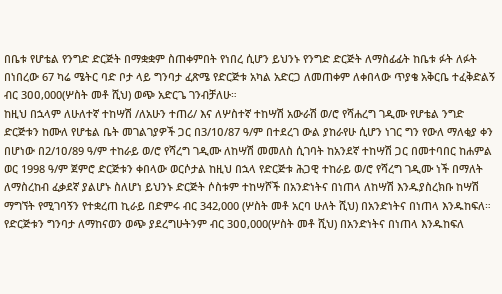በቤቱ የሆቴል የንግድ ድርጅት በማቋቋም ስጠቀምበት የነበረ ሲሆን ይህንኑ የንግድ ድርጅት ለማስፊፊት ከቤቱ ፉት ለፉት በነበረው 67 ካሬ ሜትር ባድ ቦታ ላይ ግንባታ ፈጽሜ የድርጅቱ አካል አድርጋ ለመጠቀም ለቀበላው ጥያቄ አቅርቤ ተፈቅድልኝ ብር 3ዐዐ,000(ሦስት መቶ ሺህ) ወጭ አድርጌ ገንብቻለሁ።
ከዚህ በኋላም ለሁለተኛ ተከሣሽ /ለአሁን ተጠሪ/ እና ለሦስተኛ ተከሣሽ አውራሽ ወ/ሮ የሻሐረግ ገዲሙ የሆቴል ንግድ ድርጅቱን ከሙለ የሆቴል ቤት መገልገያዎች ጋር በ3/1ዐ/87 ዓ/ም በተደረገ ውል ያከራየሁ ሲሆን ነገር ግን የውለ ማለቂያ ቀን በሆነው በ2/1ዐ/89 ዓ/ም ተከራይ ወ/ሮ የሻረግ ገዲሙ ለከሣሽ መመለስ ሲገባት ከአንደኛ ተከሣሽ ጋር በመተባበር ከሐምል ወር 1998 ዓ/ም ጀምሮ ድርጅቱን ቀበላው ወርሶታል ከዚህ በኋላ የድርጅቱ ሕጋዊ ተከራይ ወ/ሮ የሻረግ ገዲሙ ነች በማለት ለማስረከብ ፈቃደኛ ያልሆኑ ስለሆነ ይህንኑ ድርጅት ሶስቱም ተከሣሾች በአንድነትና በነጠላ ለከሣሽ እንዱያስረክቡ ከሣሽ ማግኘት የሚገባኝን የተቋረጠ ኪራይ በድምሩ ብር 342,000 (ሦስት መቶ አርባ ሁለት ሺህ) በአንድነትና በነጠላ እንዱከፍለ።
የድርጅቱን ግንባታ ለማከናወን ወጭ ያደረግሁትንም ብር 3ዐዐ,000(ሦስት መቶ ሺህ) በአንድነትና በነጠላ እንዱከፍለ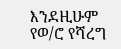እንደዚሁም የወ/ሮ የሻረግ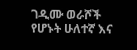ገዲሙ ወራሾች የሆኑት ሁለተኛ እና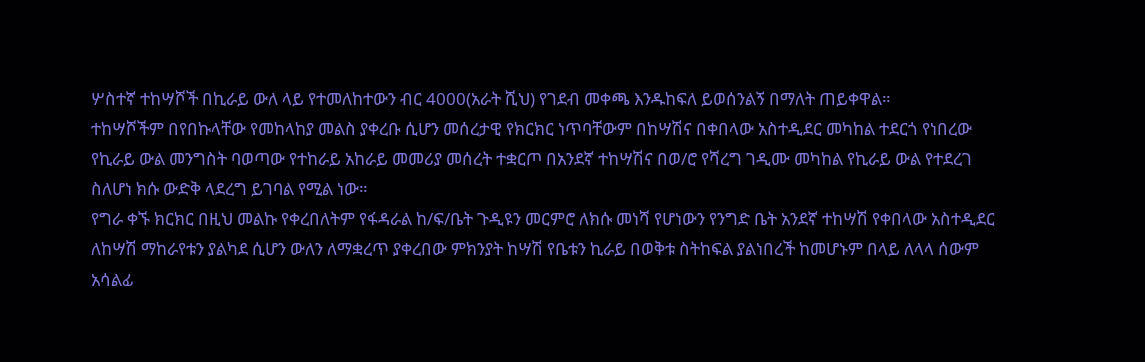ሦስተኛ ተከሣሾች በኪራይ ውለ ላይ የተመለከተውን ብር 4000(አራት ሺህ) የገደብ መቀጫ እንዱከፍለ ይወሰንልኝ በማለት ጠይቀዋል።
ተከሣሾችም በየበኩላቸው የመከላከያ መልስ ያቀረቡ ሲሆን መሰረታዊ የክርክር ነጥባቸውም በከሣሽና በቀበላው አስተዲደር መካከል ተደርጎ የነበረው የኪራይ ውል መንግስት ባወጣው የተከራይ አከራይ መመሪያ መሰረት ተቋርጦ በአንደኛ ተከሣሽና በወ/ሮ የሻረግ ገዲሙ መካከል የኪራይ ውል የተደረገ ስለሆነ ክሱ ውድቅ ላደረግ ይገባል የሚል ነው።
የግራ ቀኙ ክርክር በዚህ መልኩ የቀረበለትም የፋዳራል ከ/ፍ/ቤት ጉዲዩን መርምሮ ለክሱ መነሻ የሆነውን የንግድ ቤት አንደኛ ተከሣሽ የቀበላው አስተዲደር ለከሣሽ ማከራየቱን ያልካደ ሲሆን ውለን ለማቋረጥ ያቀረበው ምክንያት ከሣሽ የቤቱን ኪራይ በወቅቱ ስትከፍል ያልነበረች ከመሆኑም በላይ ለላላ ሰውም አሳልፊ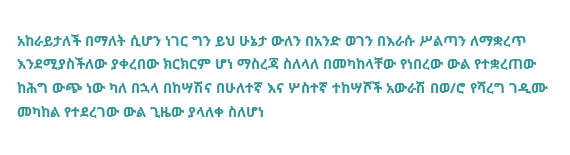አከራይታለች በማለት ሲሆን ነገር ግን ይህ ሁኔታ ውለን በአንድ ወገን በእራሱ ሥልጣን ለማቋረጥ እንደሚያስችለው ያቀረበው ክርክርም ሆነ ማስረጃ ስለላለ በመካከላቸው የነበረው ውል የተቋረጠው ከሕግ ውጭ ነው ካለ በኋላ በከሣሽና በሁለተኛ እና ሦስተኛ ተከሣሾች አውራሽ በወ/ሮ የሻረግ ገዲሙ መካከል የተደረገው ውል ጊዜው ያላለቀ ስለሆነ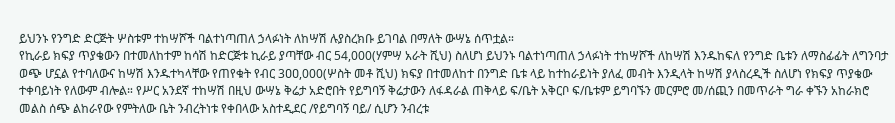ይህንኑ የንግድ ድርጅት ሦስቱም ተከሣሾች ባልተነጣጠለ ኃላፉነት ለከሣሽ ሉያስረክቡ ይገባል በማለት ውሣኔ ሰጥቷል።
የኪራይ ክፍያ ጥያቄውን በተመለከተም ከሳሽ ከድርጅቱ ኪራይ ያጣቸው ብር 54,000(ሃምሣ አራት ሺህ) ስለሆነ ይህንኑ ባልተነጣጠለ ኃላፉነት ተከሣሾች ለከሣሽ እንዱከፍለ የንግድ ቤቱን ለማስፊፊት ለግንባታ ወጭ ሆኗል የተባለውና ከሣሽ እንዱተካላቸው የጠየቁት የብር 3ዐዐ,000(ሦስት መቶ ሺህ) ክፍያ በተመለከተ በንግድ ቤቱ ላይ ከተከራይነት ያለፈ መብት እንዲላት ከሣሽ ያላስረዲች ስለሆነ የክፍያ ጥያቄው ተቀባይነት የለውም ብሎል። የሥር አንደኛ ተከሣሽ በዚህ ውሣኔ ቅሬታ አድሮበት የይግባኝ ቅሬታውን ለፋዳራል ጠቅላይ ፍ/ቤት አቅርቦ ፍ/ቤቱም ይግባኙን መርምሮ መ/ሰጪን በመጥራት ግራ ቀኙን አከራክሮ መልስ ሰጭ ልከራየው የምትለው ቤት ንብረትነቱ የቀበላው አስተዲደር /የይግባኝ ባይ/ ሲሆን ንብረቱ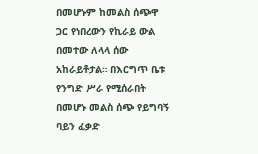በመሆኑም ከመልስ ሰጭዋ ጋር የነበረውን የኪራይ ውል በመተው ለላላ ሰው አከራይቶታል። በእርግጥ ቤቱ የንግድ ሥራ የሚሰራበት በመሆኑ መልስ ሰጭ የይግባኝ ባይን ፈቃድ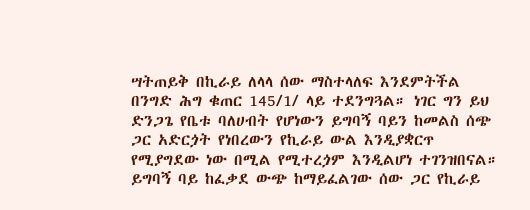ሣትጠይቅ በኪራይ ለላላ ሰው ማስተላለፍ እንደምትችል በንግድ ሕግ ቁጠር 145/1/ ላይ ተደንግጓል። ነገር ግን ይህ ድንጋጌ የቤቱ ባለሀብት የሆነውን ይግባኝ ባይን ከመልስ ሰጭ ጋር አድርጏት የነበረውን የኪራይ ውል እንዲያቋርጥ የሚያግደው ነው በሚል የሚተረጏም እንዲልሆነ ተገንዝበናል። ይግባኝ ባይ ከፈቃደ ውጭ ከማይፈልገው ሰው ጋር የኪራይ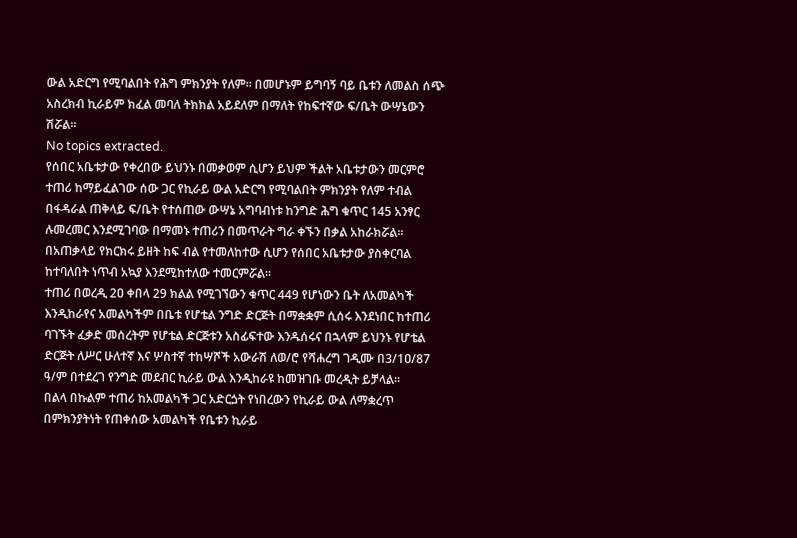ውል አድርግ የሚባልበት የሕግ ምክንያት የለም። በመሆኑም ይግባኝ ባይ ቤቱን ለመልስ ሰጭ አስረክብ ኪራይም ክፈል መባለ ትክክል አይደለም በማለት የከፍተኛው ፍ/ቤት ውሣኔውን ሽሯል።
No topics extracted.
የሰበር አቤቱታው የቀረበው ይህንኑ በመቃወም ሲሆን ይህም ችልት አቤቱታውን መርምሮ ተጠሪ ከማይፈልገው ሰው ጋር የኪራይ ውል አድርግ የሚባልበት ምክንያት የለም ተብል በፋዳራል ጠቅላይ ፍ/ቤት የተሰጠው ውሣኔ አግባብነቱ ከንግድ ሕግ ቁጥር 145 አንፃር ሉመረመር እንደሚገባው በማመኑ ተጠሪን በመጥራት ግራ ቀኙን በቃል አከራክሯል።
በአጠቃላይ የክርክሩ ይዘት ከፍ ብል የተመለከተው ሲሆን የሰበር አቤቱታው ያስቀርባል ከተባለበት ነጥብ አኳያ እንደሚከተለው ተመርምሯል።
ተጠሪ በወረዲ 2ዐ ቀበላ 29 ክልል የሚገኘውን ቁጥር 449 የሆነውን ቤት ለአመልካች እንዲከራየና አመልካችም በቤቱ የሆቴል ንግድ ድርጅት በማቋቋም ሲሰሩ እንደነበር ከተጠሪ ባገኙት ፈቃድ መሰረትም የሆቴል ድርጅቱን አስፊፍተው እንዱሰሩና በኋላም ይህንኑ የሆቴል ድርጅት ለሥር ሁለተኛ እና ሦስተኛ ተከሣሾች አውራሽ ለወ/ሮ የሻሐረግ ገዲሙ በ3/1ዐ/87 ዓ/ም በተደረገ የንግድ መደብር ኪራይ ውል እንዲከራዩ ከመዝገቡ መረዲት ይቻላል።
በልላ በኩልም ተጠሪ ከአመልካች ጋር አድርጏት የነበረውን የኪራይ ውል ለማቋረጥ በምክንያትነት የጠቀሰው አመልካች የቤቱን ኪራይ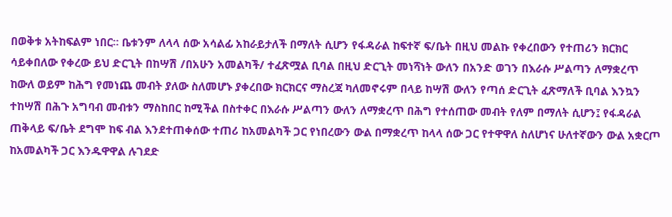በወቅቱ አትከፍልም ነበር። ቤቱንም ለላላ ሰው አሳልፊ አከራይታለች በማለት ሲሆን የፋዳራል ከፍተኛ ፍ/ቤት በዚህ መልኩ የቀረበውን የተጠሪን ክርክር ሳይቀበለው የቀረው ይህ ድርጊት በከሣሽ /በአሁን አመልካች/ ተፈጽሟል ቢባል በዚህ ድርጊት መነሻነት ውለን በአንድ ወገን በእራሱ ሥልጣን ለማቋረጥ ከውለ ወይም ከሕግ የመነጨ መብት ያለው ስለመሆኑ ያቀረበው ክርክርና ማስረጃ ካለመኖሩም በላይ ከሣሽ ውለን የጣሰ ድርጊት ፈጽማለች ቢባል እንኳን ተከሣሽ በሕጉ አግባብ መብቱን ማስከበር ከሚችል በስተቀር በእራሱ ሥልጣን ውለን ለማቋረጥ በሕግ የተሰጠው መብት የለም በማለት ሲሆን፤ የፋዳራል ጠቅላይ ፍ/ቤት ደግሞ ከፍ ብል እንደተጠቀሰው ተጠሪ ከአመልካች ጋር የነበረውን ውል በማቋረጥ ከላላ ሰው ጋር የተዋዋለ ስለሆነና ሁለተኛውን ውል አቋርጦ ከአመልካች ጋር እንዱዋዋል ሉገደድ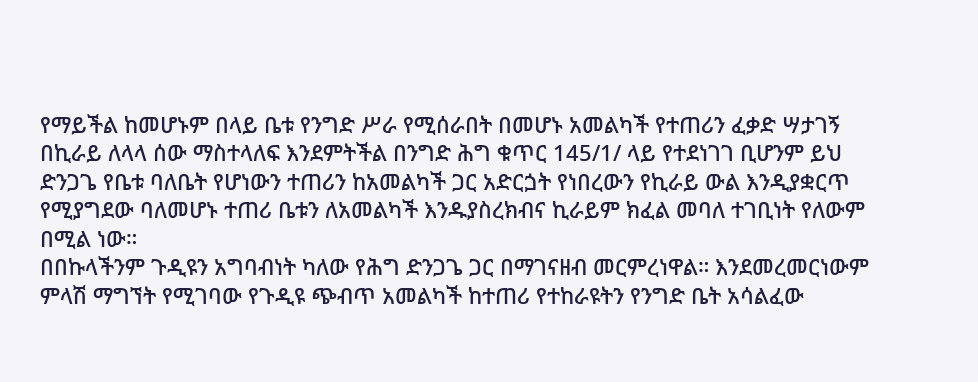የማይችል ከመሆኑም በላይ ቤቱ የንግድ ሥራ የሚሰራበት በመሆኑ አመልካች የተጠሪን ፈቃድ ሣታገኝ በኪራይ ለላላ ሰው ማስተላለፍ እንደምትችል በንግድ ሕግ ቁጥር 145/1/ ላይ የተደነገገ ቢሆንም ይህ ድንጋጌ የቤቱ ባለቤት የሆነውን ተጠሪን ከአመልካች ጋር አድርጏት የነበረውን የኪራይ ውል እንዲያቋርጥ የሚያግደው ባለመሆኑ ተጠሪ ቤቱን ለአመልካች እንዱያስረክብና ኪራይም ክፈል መባለ ተገቢነት የለውም በሚል ነው።
በበኩላችንም ጉዲዩን አግባብነት ካለው የሕግ ድንጋጌ ጋር በማገናዘብ መርምረነዋል። እንደመረመርነውም ምላሽ ማግኘት የሚገባው የጉዲዩ ጭብጥ አመልካች ከተጠሪ የተከራዩትን የንግድ ቤት አሳልፈው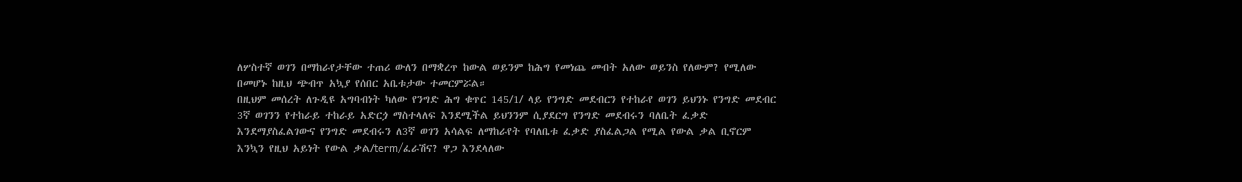ለሦስተኛ ወገን በማከራየታቸው ተጠሪ ውለን በማቋረጥ ከውል ወይንም ከሕግ የመነጨ መብት አለው ወይንስ የለውም? የሚለው በመሆኑ ከዚህ ጭብጥ አኳያ የሰበር አቤቱታው ተመርምሯል።
በዚህም መሰረት ለጉዲዩ አግባብነት ካለው የንግድ ሕግ ቁጥር 145/1/ ላይ የንግድ መደብርን የተከራየ ወገን ይህንኑ የንግድ መደብር 3ኛ ወገንን የተከራይ ተከራይ አድርጏ ማስተላለፍ እንደሚችል ይህንንም ሲያደርግ የንግድ መደብሩን ባለቤት ፈቃድ እንደማያስፈልገውና የንግድ መደብሩን ለ3ኛ ወገን አሳልፍ ለማከራየት የባለቤቱ ፈቃድ ያስፈልጋል የሚል የውል ቃል ቢኖርም እንኳን የዚህ አይነት የውል ቃል/term/ፈራሽና? ዋጋ እንደላለው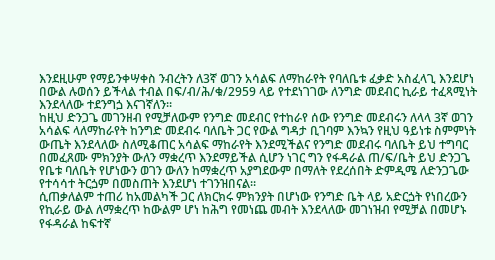እንደዚሁም የማይንቀሣቀስ ንብረትን ለ3ኛ ወገን አሳልፍ ለማከራየት የባለቤቱ ፈቃድ አስፈላጊ እንደሆነ በውል ሉወሰን ይችላል ተብል በፍ/ብ/ሕ/ቁ/2959 ላይ የተደነገገው ለንግድ መደብር ኪራይ ተፈጻሚነት እንደላለው ተደንግጏ እናገኛለን።
ከዚህ ድንጋጌ መገንዘብ የሚቻለውም የንግድ መደብር የተከራየ ሰው የንግድ መደብሩን ለላላ 3ኛ ወገን አሳልፍ ላለማከራየት ከንግድ መደብሩ ባለቤት ጋር የውል ግዳታ ቢገባም እንኳን የዚህ ዓይነቱ ስምምነት ውጤት እንደላለው ስለሚቆጠር አሳልፍ ማከራየት እንደሚችልና የንግድ መደብሩ ባለቤት ይህ ተግባር በመፈጸሙ ምክንያት ውለን ማቋረጥ እንደማይችል ሲሆን ነገር ግን የፋዳራል ጠ/ፍ/ቤት ይህ ድንጋጌ የቤቱ ባለቤት የሆነውን ወገን ውለን ከማቋረጥ አያግደውም በማለት የደረሰበት ድምዲሜ ለድንጋጌው የተሳሳተ ትርጏም በመስጠት እንደሆነ ተገንዝበናል።
ሲጠቃለልም ተጠሪ ከአመልካች ጋር ለክርክሩ ምክንያት በሆነው የንግድ ቤት ላይ አድርጏት የነበረውን የኪራይ ውል ለማቋረጥ ከውልም ሆነ ከሕግ የመነጨ መብት እንደላለው መገነዝብ የሚቻል በመሆኑ የፋዳራል ከፍተኛ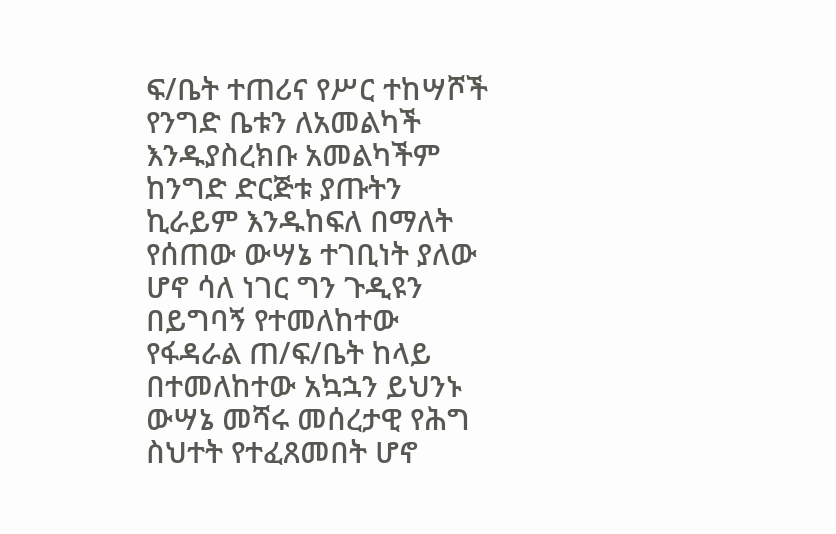ፍ/ቤት ተጠሪና የሥር ተከሣሾች የንግድ ቤቱን ለአመልካች እንዱያስረክቡ አመልካችም ከንግድ ድርጅቱ ያጡትን ኪራይም እንዱከፍለ በማለት የሰጠው ውሣኔ ተገቢነት ያለው ሆኖ ሳለ ነገር ግን ጉዲዩን በይግባኝ የተመለከተው የፋዳራል ጠ/ፍ/ቤት ከላይ በተመለከተው አኳኋን ይህንኑ ውሣኔ መሻሩ መሰረታዊ የሕግ ስህተት የተፈጸመበት ሆኖ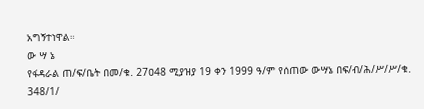አግኝተነዋል።
ው ሣ ኔ
የፋዳራል ጠ/ፍ/ቤት በመ/ቁ. 27ዐ48 ሚያዝያ 19 ቀን 1999 ዓ/ም የሰጠው ውሣኔ በፍ/ብ/ሕ/ሥ/ሥ/ቁ. 348/1/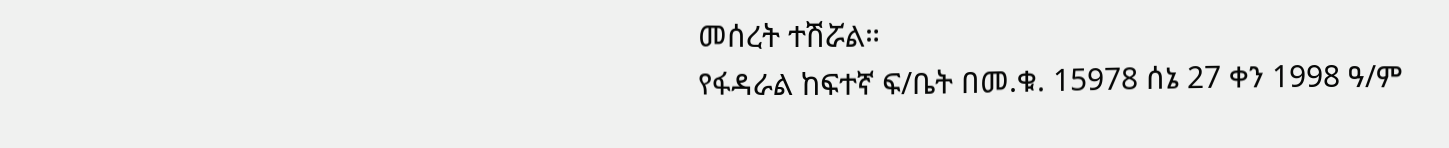መሰረት ተሽሯል።
የፋዳራል ከፍተኛ ፍ/ቤት በመ.ቁ. 15978 ሰኔ 27 ቀን 1998 ዓ/ም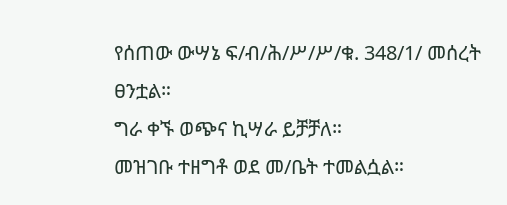የሰጠው ውሣኔ ፍ/ብ/ሕ/ሥ/ሥ/ቁ. 348/1/ መሰረት ፀንቷል።
ግራ ቀኙ ወጭና ኪሣራ ይቻቻለ።
መዝገቡ ተዘግቶ ወደ መ/ቤት ተመልሷል።